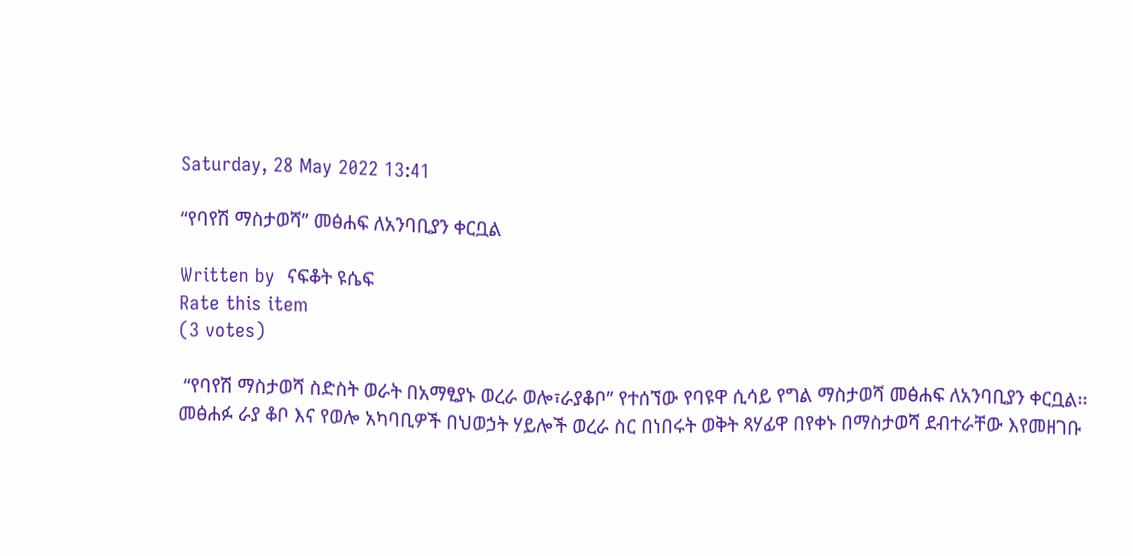Saturday, 28 May 2022 13:41

“የባየሽ ማስታወሻ” መፅሐፍ ለአንባቢያን ቀርቧል

Written by  ናፍቆት ዩሴፍ
Rate this item
(3 votes)

 “የባየሽ ማስታወሻ ስድስት ወራት በአማፂያኑ ወረራ ወሎ፣ራያቆቦ” የተሰኘው የባዩዋ ሲሳይ የግል ማስታወሻ መፅሐፍ ለአንባቢያን ቀርቧል፡፡
መፅሐፉ ራያ ቆቦ እና የወሎ አካባቢዎች በህወኃት ሃይሎች ወረራ ስር በነበሩት ወቅት ጻሃፊዋ በየቀኑ በማስታወሻ ደብተራቸው እየመዘገቡ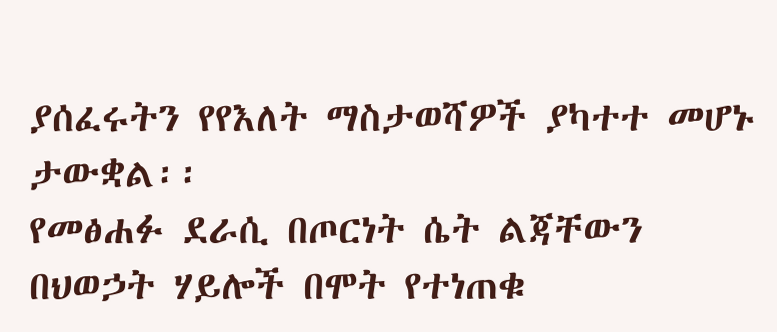ያሰፈሩትን የየእለት ማስታወሻዎች ያካተተ መሆኑ ታውቋል፡፡
የመፅሐፉ ደራሲ በጦርነት ሴት ልጃቸውን በህወኃት ሃይሎች በሞት የተነጠቁ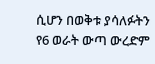ሲሆን በወቅቱ ያሳለፉትን የ6 ወራት ውጣ ውረድም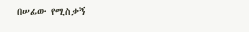በሠፊው የሚስቃኝ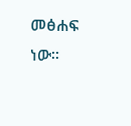መፅሐፍ ነው፡፡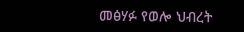መፅሃፉ የወሎ ህብረት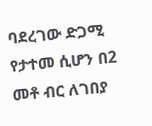ባደረገው ድጋሚ የታተመ ሲሆን በ2 መቶ ብር ለገበያ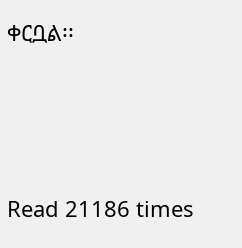ቀርቧል፡፡




Read 21186 times